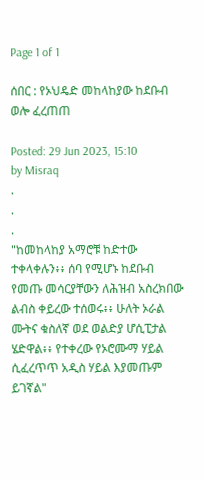Page 1 of 1

ሰበር : የኦህዴድ መከላከያው ከደቡብ ወሎ ፈረጠጠ

Posted: 29 Jun 2023, 15:10
by Misraq
.
.
.
"ከመከላከያ አማሮቹ ከድተው ተቀላቀሉን፥፥ ሰባ የሚሆኑ ከደቡብ የመጡ መሳርያቸውን ለሕዝብ አስረክበው ልብስ ቀይረው ተሰወሩ፥፥ ሁለት ኦራል ሙትና ቁስለኛ ወደ ወልድያ ሆሲፒታል ሄድዋል፥፥ የተቀረው የኦሮሙማ ሃይል ሲፈረጥጥ አዲስ ሃይል እያመጡም ይገኛል"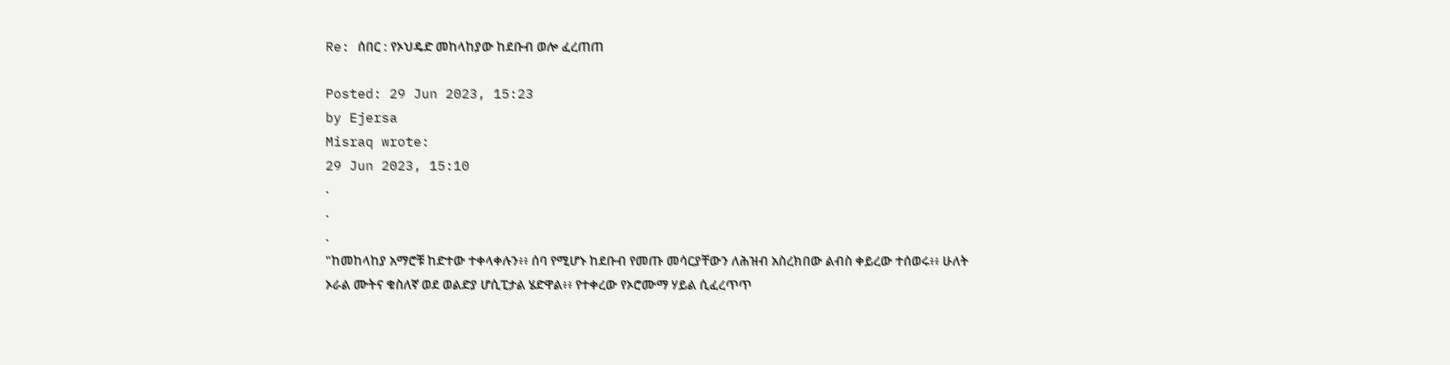Re: ሰበር : የኦህዴድ መከላከያው ከደቡብ ወሎ ፈረጠጠ

Posted: 29 Jun 2023, 15:23
by Ejersa
Misraq wrote:
29 Jun 2023, 15:10
.
.
.
"ከመከላከያ አማሮቹ ከድተው ተቀላቀሉን፥፥ ሰባ የሚሆኑ ከደቡብ የመጡ መሳርያቸውን ለሕዝብ አስረክበው ልብስ ቀይረው ተሰወሩ፥፥ ሁለት ኦራል ሙትና ቁስለኛ ወደ ወልድያ ሆሲፒታል ሄድዋል፥፥ የተቀረው የኦሮሙማ ሃይል ሲፈረጥጥ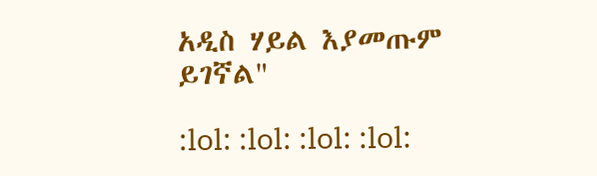አዲስ ሃይል እያመጡም ይገኛል"

:lol: :lol: :lol: :lol: